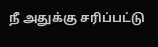நீ அதுக்கு சரிப்பட்டு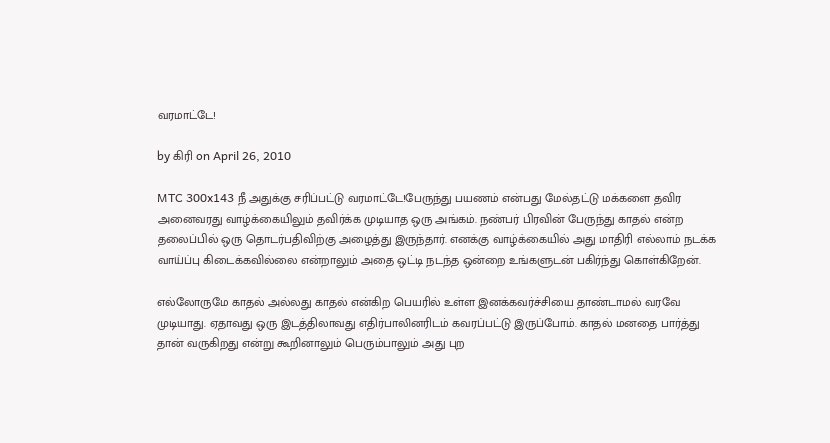வரமாட்டே!

by கிரி on April 26, 2010

MTC 300x143 நீ அதுக்கு சரிப்பட்டு வரமாட்டே!பேருந்து பயணம் என்பது மேல்தட்டு மக்களை தவிர அனைவரது வாழ்க்கையிலும் தவிர்க்க முடியாத ஒரு அங்கம். நண்பர் பிரவின் பேருந்து காதல் என்ற தலைப்பில் ஒரு தொடர்பதிவிற்கு அழைத்து இருந்தார். எனக்கு வாழ்க்கையில் அது மாதிரி எல்லாம் நடக்க வாய்ப்பு கிடைக்கவில்லை என்றாலும் அதை ஒட்டி நடந்த ஒன்றை உங்களுடன் பகிர்ந்து கொள்கிறேன்.

எல்லோருமே காதல் அல்லது காதல் என்கிற பெயரில் உள்ள இனக்கவர்ச்சியை தாண்டாமல் வரவே முடியாது. ஏதாவது ஒரு இடத்திலாவது எதிர்பாலினரிடம் கவரப்பட்டு இருப்போம். காதல் மனதை பார்த்து தான் வருகிறது என்று கூறினாலும் பெரும்பாலும் அது புற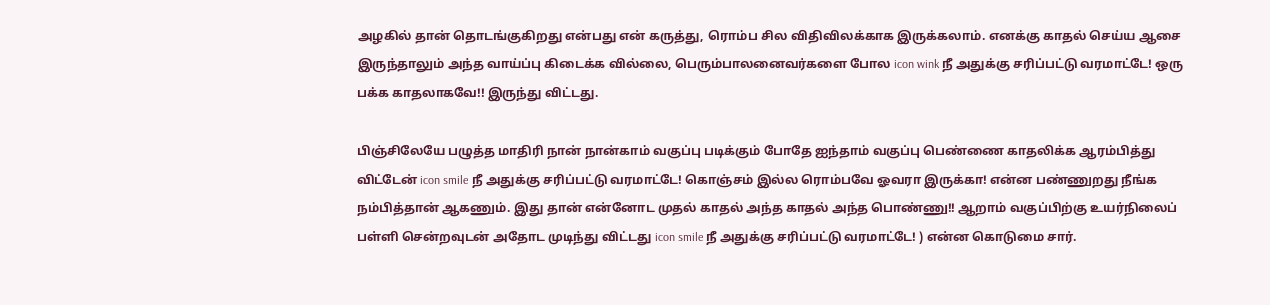அழகில் தான் தொடங்குகிறது என்பது என் கருத்து, ரொம்ப சில விதிவிலக்காக இருக்கலாம். எனக்கு காதல் செய்ய ஆசை இருந்தாலும் அந்த வாய்ப்பு கிடைக்க வில்லை, பெரும்பாலனைவர்களை போல icon wink நீ அதுக்கு சரிப்பட்டு வரமாட்டே! ஒரு பக்க காதலாகவே!! இருந்து விட்டது.

பிஞ்சிலேயே பழுத்த மாதிரி நான் நான்காம் வகுப்பு படிக்கும் போதே ஐந்தாம் வகுப்பு பெண்ணை காதலிக்க ஆரம்பித்து விட்டேன் icon smile நீ அதுக்கு சரிப்பட்டு வரமாட்டே! கொஞ்சம் இல்ல ரொம்பவே ஓவரா இருக்கா! என்ன பண்ணுறது நீங்க நம்பித்தான் ஆகணும். இது தான் என்னோட முதல் காதல் அந்த காதல் அந்த பொண்ணு!! ஆறாம் வகுப்பிற்கு உயர்நிலைப் பள்ளி சென்றவுடன் அதோட முடிந்து விட்டது icon smile நீ அதுக்கு சரிப்பட்டு வரமாட்டே! ) என்ன கொடுமை சார்.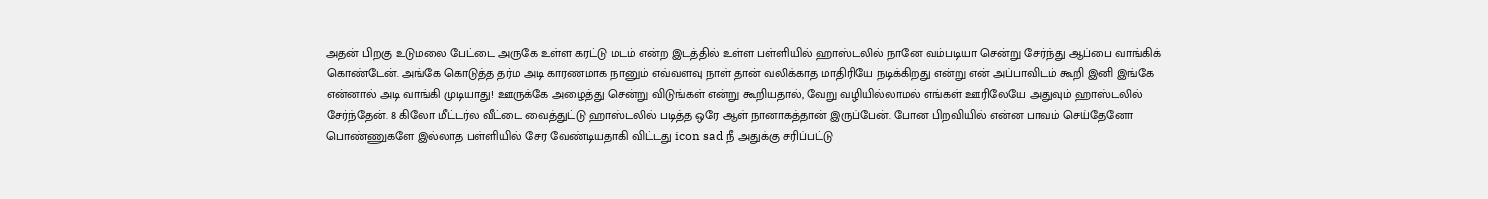அதன் பிறகு உடுமலை பேட்டை அருகே உள்ள கரட்டு மடம் என்ற இடத்தில் உள்ள பள்ளியில் ஹாஸ்டலில் நானே வம்படியா சென்று சேர்ந்து ஆப்பை வாங்கிக் கொண்டேன். அங்கே கொடுத்த தர்ம அடி காரணமாக நானும் எவ்வளவு நாள் தான் வலிக்காத மாதிரியே நடிக்கிறது என்று என் அப்பாவிடம் கூறி இனி இங்கே என்னால் அடி வாங்கி முடியாது! ஊருக்கே அழைத்து சென்று விடுங்கள் என்று கூறியதால், வேறு வழியில்லாமல் எங்கள் ஊரிலேயே அதுவும் ஹாஸ்டலில் சேர்ந்தேன். 8 கிலோ மீட்டர்ல வீட்டை வைத்துட்டு ஹாஸ்டலில் படித்த ஒரே ஆள் நானாகத்தான் இருப்பேன். போன பிறவியில் என்ன பாவம் செய்தேனோ பொண்ணுகளே இல்லாத பள்ளியில் சேர வேண்டியதாகி விட்டது icon sad நீ அதுக்கு சரிப்பட்டு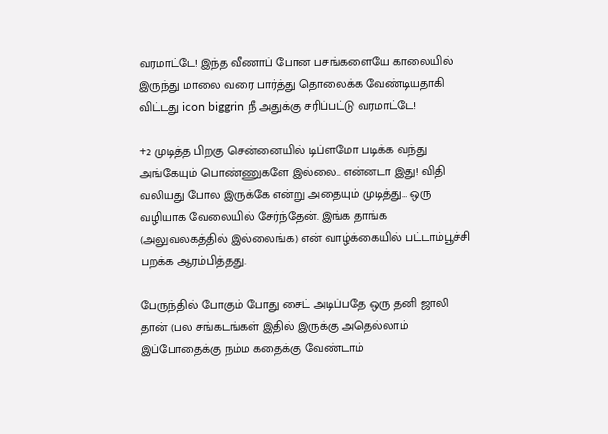வரமாட்டே! இந்த வீணாப் போன பசங்களையே காலையில் இருந்து மாலை வரை பார்த்து தொலைக்க வேண்டியதாகி விட்டது icon biggrin நீ அதுக்கு சரிப்பட்டு வரமாட்டே!

+2 முடித்த பிறகு சென்னையில் டிப்ளமோ படிக்க வந்து அங்கேயும் பொண்ணுகளே இல்லை.. என்னடா இது! விதி வலியது போல இருக்கே என்று அதையும் முடித்து… ஒரு வழியாக வேலையில் சேர்ந்தேன். இங்க தாங்க (அலுவலகத்தில் இல்லைங்க) என் வாழ்க்கையில் பட்டாம்பூச்சி பறக்க ஆரம்பித்தது.

பேருந்தில் போகும் போது சைட் அடிப்பதே ஒரு தனி ஜாலி தான் (பல சங்கடங்கள் இதில் இருக்கு அதெல்லாம் இப்போதைக்கு நம்ம கதைக்கு வேண்டாம்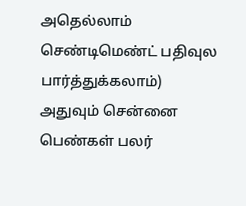அதெல்லாம் செண்டிமெண்ட் பதிவுல பார்த்துக்கலாம்) அதுவும் சென்னை பெண்கள் பலர்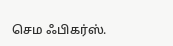செம ஃபிகர்ஸ்.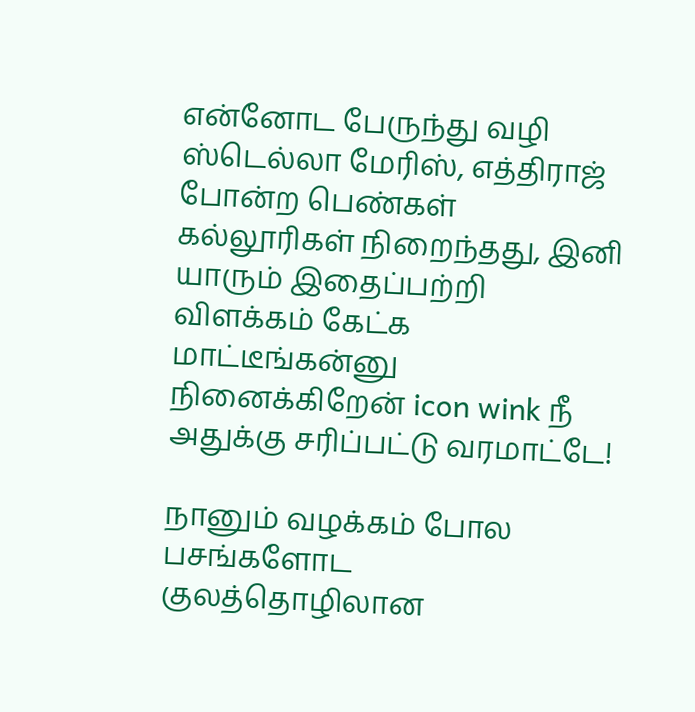என்னோட பேருந்து வழி ஸ்டெல்லா மேரிஸ், எத்திராஜ் போன்ற பெண்கள் கல்லூரிகள் நிறைந்தது, இனி யாரும் இதைப்பற்றி விளக்கம் கேட்க மாட்டீங்கன்னு நினைக்கிறேன் icon wink நீ அதுக்கு சரிப்பட்டு வரமாட்டே!

நானும் வழக்கம் போல பசங்களோட குலத்தொழிலான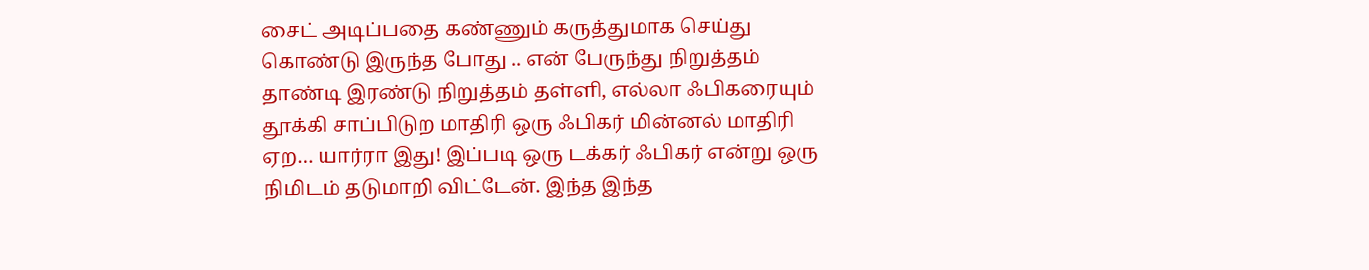சைட் அடிப்பதை கண்ணும் கருத்துமாக செய்து கொண்டு இருந்த போது .. என் பேருந்து நிறுத்தம் தாண்டி இரண்டு நிறுத்தம் தள்ளி, எல்லா ஃபிகரையும் தூக்கி சாப்பிடுற மாதிரி ஒரு ஃபிகர் மின்னல் மாதிரி ஏற… யார்ரா இது! இப்படி ஒரு டக்கர் ஃபிகர் என்று ஒரு நிமிடம் தடுமாறி விட்டேன். இந்த இந்த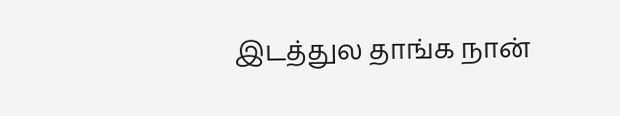இடத்துல தாங்க நான்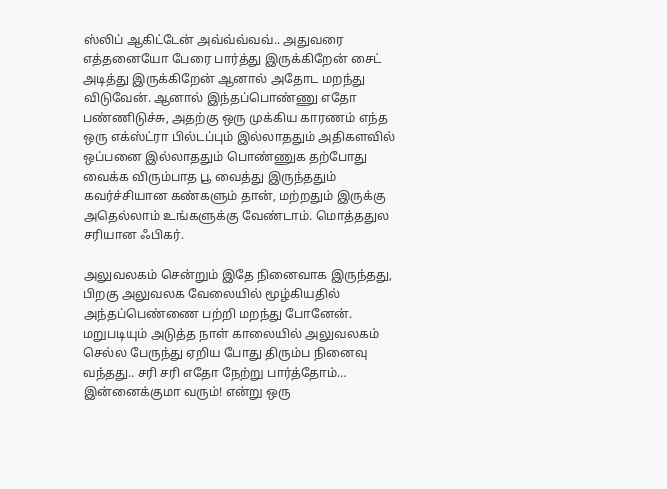ஸ்லிப் ஆகிட்டேன் அவ்வ்வ்வவ்.. அதுவரை எத்தனையோ பேரை பார்த்து இருக்கிறேன் சைட் அடித்து இருக்கிறேன் ஆனால் அதோட மறந்து விடுவேன். ஆனால் இந்தப்பொண்ணு எதோ பண்ணிடுச்சு, அதற்கு ஒரு முக்கிய காரணம் எந்த ஒரு எக்ஸ்ட்ரா பில்டப்பும் இல்லாததும் அதிகளவில் ஒப்பனை இல்லாததும் பொண்ணுக தற்போது வைக்க விரும்பாத பூ வைத்து இருந்ததும் கவர்ச்சியான கண்களும் தான், மற்றதும் இருக்கு அதெல்லாம் உங்களுக்கு வேண்டாம். மொத்ததுல சரியான ஃபிகர்.

அலுவலகம் சென்றும் இதே நினைவாக இருந்தது, பிறகு அலுவலக வேலையில் மூழ்கியதில் அந்தப்பெண்ணை பற்றி மறந்து போனேன். மறுபடியும் அடுத்த நாள் காலையில் அலுவலகம் செல்ல பேருந்து ஏறிய போது திரும்ப நினைவு வந்தது.. சரி சரி எதோ நேற்று பார்த்தோம்… இன்னைக்குமா வரும்! என்று ஒரு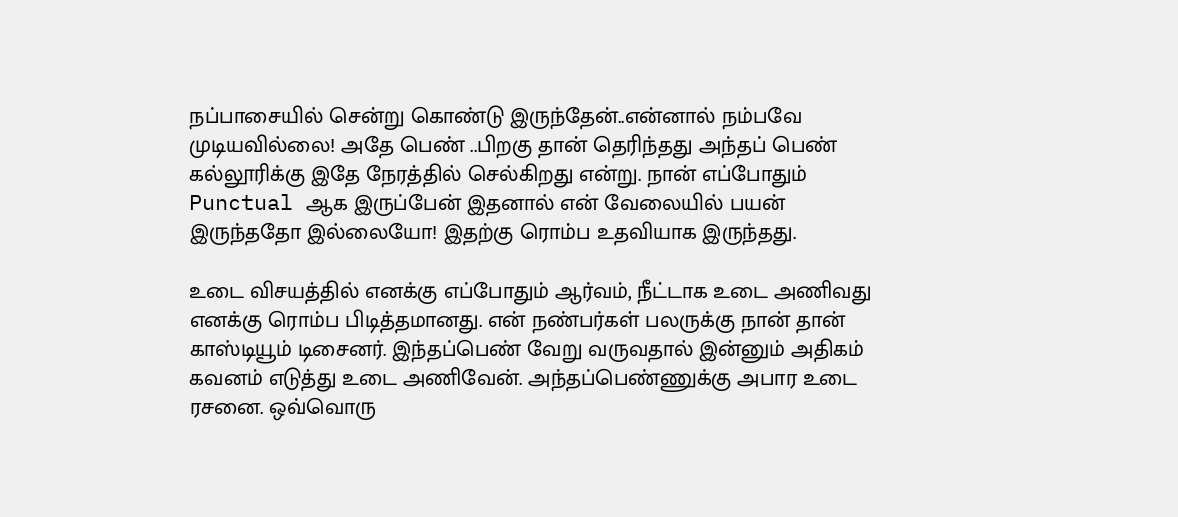நப்பாசையில் சென்று கொண்டு இருந்தேன்..என்னால் நம்பவே முடியவில்லை! அதே பெண் ..பிறகு தான் தெரிந்தது அந்தப் பெண் கல்லூரிக்கு இதே நேரத்தில் செல்கிறது என்று. நான் எப்போதும் Punctual ஆக இருப்பேன் இதனால் என் வேலையில் பயன் இருந்ததோ இல்லையோ! இதற்கு ரொம்ப உதவியாக இருந்தது.

உடை விசயத்தில் எனக்கு எப்போதும் ஆர்வம், நீட்டாக உடை அணிவது எனக்கு ரொம்ப பிடித்தமானது. என் நண்பர்கள் பலருக்கு நான் தான் காஸ்டியூம் டிசைனர். இந்தப்பெண் வேறு வருவதால் இன்னும் அதிகம் கவனம் எடுத்து உடை அணிவேன். அந்தப்பெண்ணுக்கு அபார உடை ரசனை. ஒவ்வொரு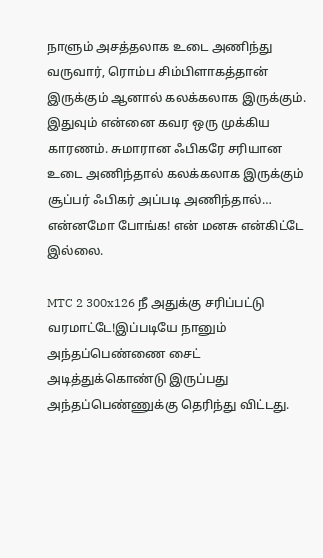நாளும் அசத்தலாக உடை அணிந்து வருவார், ரொம்ப சிம்பிளாகத்தான் இருக்கும் ஆனால் கலக்கலாக இருக்கும். இதுவும் என்னை கவர ஒரு முக்கிய காரணம். சுமாரான ஃபிகரே சரியான உடை அணிந்தால் கலக்கலாக இருக்கும் சூப்பர் ஃபிகர் அப்படி அணிந்தால்… என்னமோ போங்க! என் மனசு என்கிட்டே இல்லை.

MTC 2 300x126 நீ அதுக்கு சரிப்பட்டு வரமாட்டே!இப்படியே நானும் அந்தப்பெண்ணை சைட் அடித்துக்கொண்டு இருப்பது அந்தப்பெண்ணுக்கு தெரிந்து விட்டது.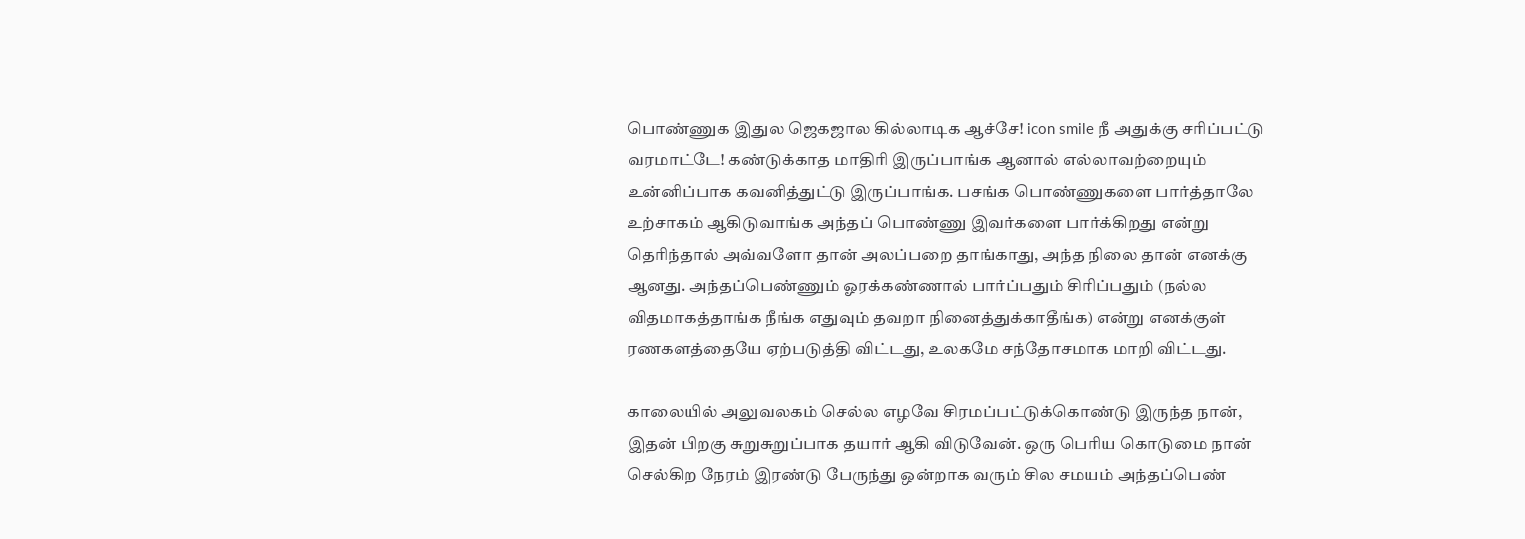பொண்ணுக இதுல ஜெகஜால கில்லாடிக ஆச்சே! icon smile நீ அதுக்கு சரிப்பட்டு வரமாட்டே! கண்டுக்காத மாதிரி இருப்பாங்க ஆனால் எல்லாவற்றையும் உன்னிப்பாக கவனித்துட்டு இருப்பாங்க. பசங்க பொண்ணுகளை பார்த்தாலே உற்சாகம் ஆகிடுவாங்க அந்தப் பொண்ணு இவர்களை பார்க்கிறது என்று தெரிந்தால் அவ்வளோ தான் அலப்பறை தாங்காது, அந்த நிலை தான் எனக்கு ஆனது. அந்தப்பெண்ணும் ஓரக்கண்ணால் பார்ப்பதும் சிரிப்பதும் (நல்ல விதமாகத்தாங்க நீங்க எதுவும் தவறா நினைத்துக்காதீங்க) என்று எனக்குள் ரணகளத்தையே ஏற்படுத்தி விட்டது, உலகமே சந்தோசமாக மாறி விட்டது.

காலையில் அலுவலகம் செல்ல எழவே சிரமப்பட்டுக்கொண்டு இருந்த நான், இதன் பிறகு சுறுசுறுப்பாக தயார் ஆகி விடுவேன். ஒரு பெரிய கொடுமை நான் செல்கிற நேரம் இரண்டு பேருந்து ஒன்றாக வரும் சில சமயம் அந்தப்பெண்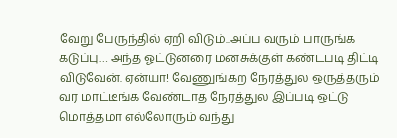வேறு பேருந்தில் ஏறி விடும்..அப்ப வரும் பாருங்க கடுப்பு… அந்த ஓட்டுனரை மனசுக்குள் கண்டபடி திட்டி விடுவேன். ஏன்யா! வேணுங்கற நேரத்துல ஒருத்தரும் வர மாட்டீங்க வேண்டாத நேரத்துல இப்படி ஒட்டு மொத்தமா எல்லோரும் வந்து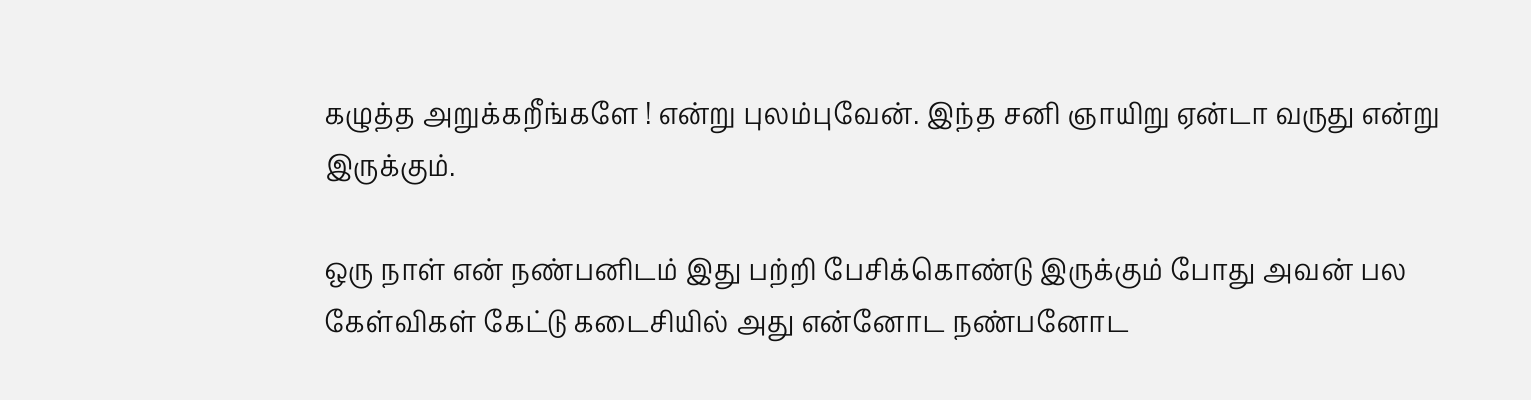கழுத்த அறுக்கறீங்களே ! என்று புலம்புவேன். இந்த சனி ஞாயிறு ஏன்டா வருது என்று இருக்கும்.

ஒரு நாள் என் நண்பனிடம் இது பற்றி பேசிக்கொண்டு இருக்கும் போது அவன் பல கேள்விகள் கேட்டு கடைசியில் அது என்னோட நண்பனோட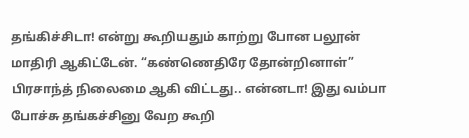தங்கிச்சிடா! என்று கூறியதும் காற்று போன பலூன் மாதிரி ஆகிட்டேன். “கண்ணெதிரே தோன்றினாள்” பிரசாந்த் நிலைமை ஆகி விட்டது.. என்னடா! இது வம்பா போச்சு தங்கச்சினு வேற கூறி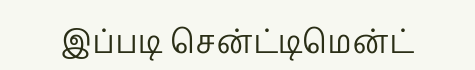இப்படி சென்ட்டிமென்ட்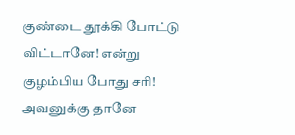குண்டை தூக்கி போட்டு விட்டானே! என்று குழம்பிய போது சரி! அவனுக்கு தானே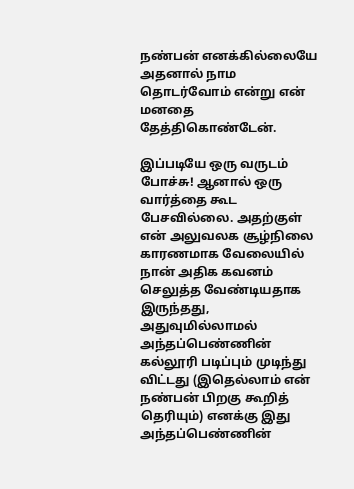நண்பன் எனக்கில்லையே அதனால் நாம தொடர்வோம் என்று என் மனதை தேத்திகொண்டேன்.

இப்படியே ஒரு வருடம் போச்சு! ஆனால் ஒரு வார்த்தை கூட பேசவில்லை. அதற்குள் என் அலுவலக சூழ்நிலை காரணமாக வேலையில் நான் அதிக கவனம் செலுத்த வேண்டியதாக இருந்தது, அதுவுமில்லாமல் அந்தப்பெண்ணின் கல்லூரி படிப்பும் முடிந்து விட்டது (இதெல்லாம் என் நண்பன் பிறகு கூறித் தெரியும்) எனக்கு இது அந்தப்பெண்ணின்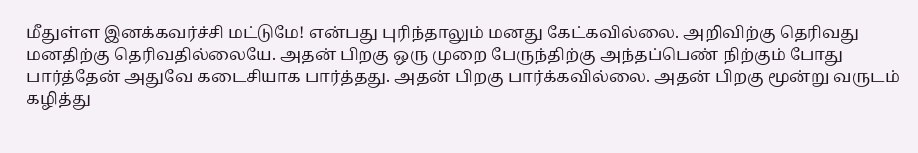மீதுள்ள இனக்கவர்ச்சி மட்டுமே! என்பது புரிந்தாலும் மனது கேட்கவில்லை. அறிவிற்கு தெரிவது மனதிற்கு தெரிவதில்லையே. அதன் பிறகு ஒரு முறை பேருந்திற்கு அந்தப்பெண் நிற்கும் போது பார்த்தேன் அதுவே கடைசியாக பார்த்தது. அதன் பிறகு பார்க்கவில்லை. அதன் பிறகு மூன்று வருடம் கழித்து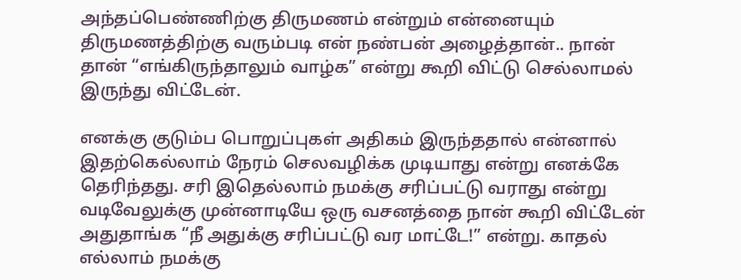அந்தப்பெண்ணிற்கு திருமணம் என்றும் என்னையும் திருமணத்திற்கு வரும்படி என் நண்பன் அழைத்தான்.. நான் தான் “எங்கிருந்தாலும் வாழ்க” என்று கூறி விட்டு செல்லாமல் இருந்து விட்டேன்.

எனக்கு குடும்ப பொறுப்புகள் அதிகம் இருந்ததால் என்னால் இதற்கெல்லாம் நேரம் செலவழிக்க முடியாது என்று எனக்கே தெரிந்தது. சரி இதெல்லாம் நமக்கு சரிப்பட்டு வராது என்று வடிவேலுக்கு முன்னாடியே ஒரு வசனத்தை நான் கூறி விட்டேன் அதுதாங்க “நீ அதுக்கு சரிப்பட்டு வர மாட்டே!” என்று. காதல் எல்லாம் நமக்கு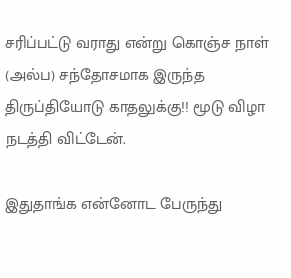சரிப்பட்டு வராது என்று கொஞ்ச நாள் (அல்ப) சந்தோசமாக இருந்த திருப்தியோடு காதலுக்கு!! மூடு விழா நடத்தி விட்டேன்.

இதுதாங்க என்னோட பேருந்து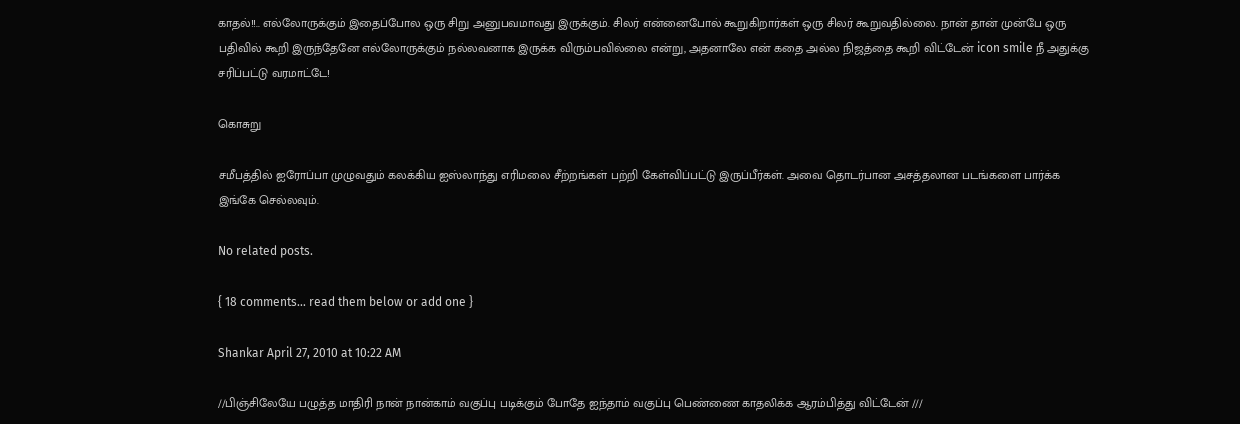காதல்!!.. எல்லோருக்கும் இதைப்போல ஒரு சிறு அனுபவமாவது இருக்கும். சிலர் என்னைபோல் கூறுகிறார்கள் ஒரு சிலர் கூறுவதில்லை. நான் தான் முன்பே ஒரு பதிவில் கூறி இருந்தேனே எல்லோருக்கும் நல்லவனாக இருக்க விரும்பவில்லை என்று, அதனாலே என் கதை அல்ல நிஜத்தை கூறி விட்டேன் icon smile நீ அதுக்கு சரிப்பட்டு வரமாட்டே!

கொசுறு

சமீபத்தில் ஐரோப்பா முழுவதும் கலக்கிய ஐஸ்லாந்து எரிமலை சீற்றங்கள் பற்றி கேள்விப்பட்டு இருப்பீர்கள். அவை தொடர்பான அசத்தலான படங்களை பார்க்க இங்கே செல்லவும்.

No related posts.

{ 18 comments… read them below or add one }

Shankar April 27, 2010 at 10:22 AM

//பிஞ்சிலேயே பழுத்த மாதிரி நான் நான்காம் வகுப்பு படிக்கும் போதே ஐந்தாம் வகுப்பு பெண்ணை காதலிக்க ஆரம்பித்து விட்டேன் ///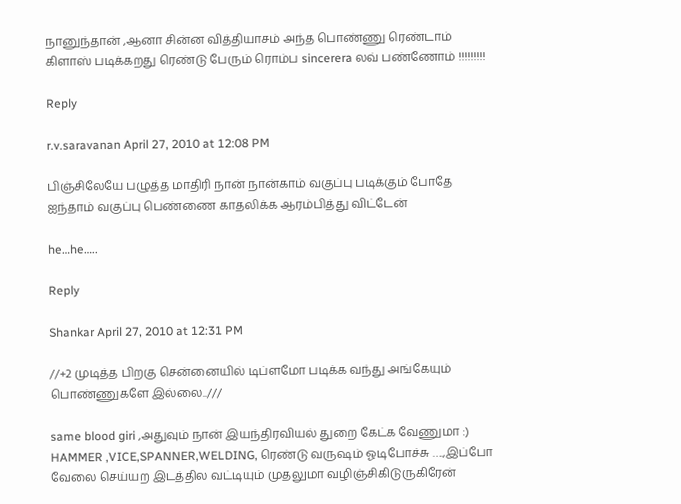நானுந்தான் ,ஆனா சின்ன வித்தியாசம் அந்த பொண்ணு ரெண்டாம் கிளாஸ் படிக்கறது ரெண்டு பேரும் ரொம்ப sincerera லவ் பண்ணோம் !!!!!!!!!

Reply

r.v.saravanan April 27, 2010 at 12:08 PM

பிஞ்சிலேயே பழுத்த மாதிரி நான் நான்காம் வகுப்பு படிக்கும் போதே ஐந்தாம் வகுப்பு பெண்ணை காதலிக்க ஆரம்பித்து விட்டேன்

he…he…..

Reply

Shankar April 27, 2010 at 12:31 PM

//+2 முடித்த பிறகு சென்னையில் டிப்ளமோ படிக்க வந்து அங்கேயும் பொண்ணுகளே இல்லை..///

same blood giri ,அதுவும் நான் இயந்திரவியல் துறை கேட்க வேணுமா :) HAMMER ,VICE,SPANNER,WELDING, ரெண்டு வருஷம் ஓடிபோச்சு ….,இப்போ வேலை செய்யற இடத்தில வட்டியும் முதலுமா வழிஞ்சிகிடுருகிரேன்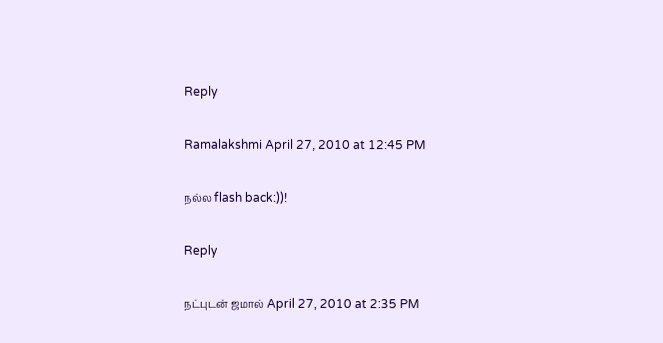Reply

Ramalakshmi April 27, 2010 at 12:45 PM

நல்ல flash back:))!

Reply

நட்புடன் ஜமால் April 27, 2010 at 2:35 PM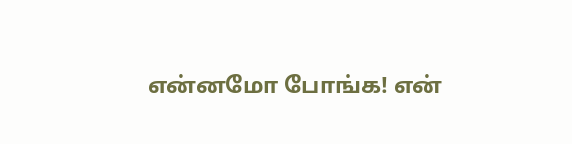என்னமோ போங்க! என்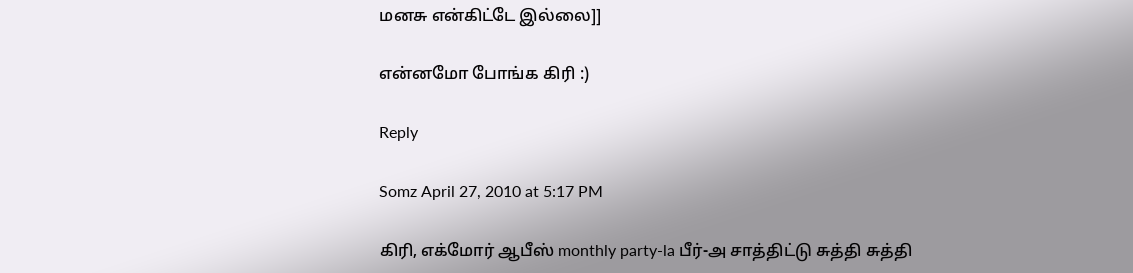மனசு என்கிட்டே இல்லை]]

என்னமோ போங்க கிரி :)

Reply

Somz April 27, 2010 at 5:17 PM

கிரி, எக்மோர் ஆபீஸ் monthly party-la பீர்-அ சாத்திட்டு சுத்தி சுத்தி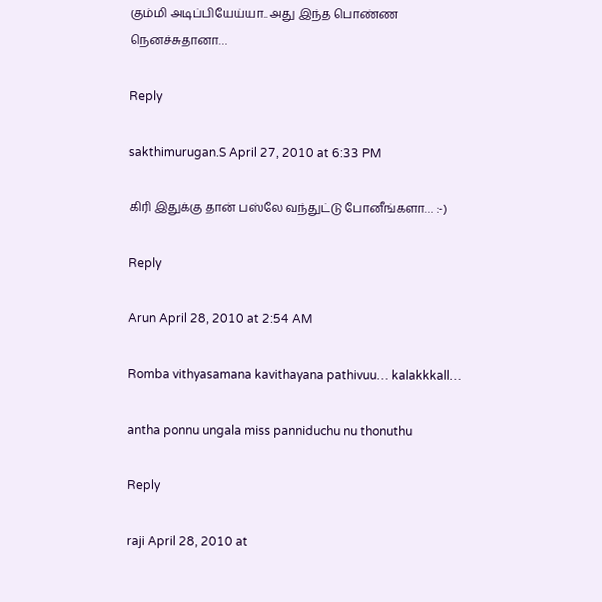கும்மி அடிப்பியேய்யா.. அது இந்த பொண்ண நெனச்சுதானா…

Reply

sakthimurugan.S April 27, 2010 at 6:33 PM

கிரி இதுக்கு தான் பஸ்லே வந்துட்டு போனீங்களா… :-)

Reply

Arun April 28, 2010 at 2:54 AM

Romba vithyasamana kavithayana pathivuu… kalakkkall…

antha ponnu ungala miss panniduchu nu thonuthu

Reply

raji April 28, 2010 at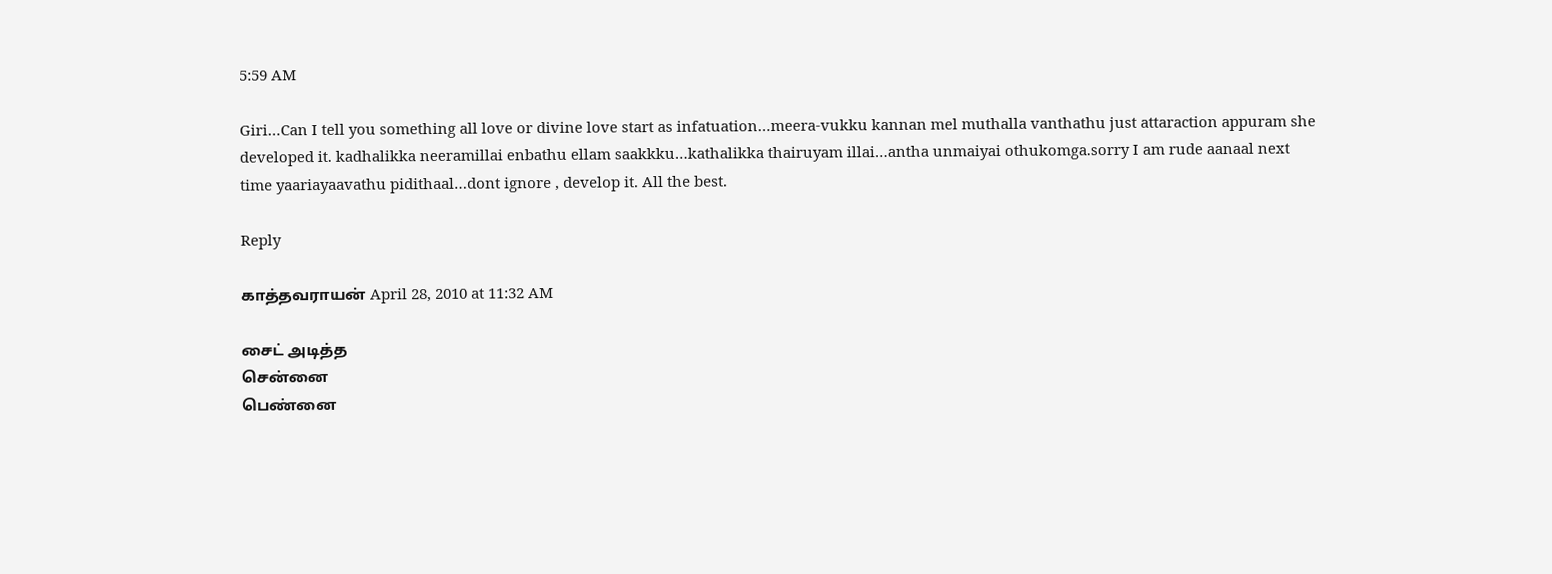5:59 AM

Giri…Can I tell you something all love or divine love start as infatuation…meera-vukku kannan mel muthalla vanthathu just attaraction appuram she developed it. kadhalikka neeramillai enbathu ellam saakkku…kathalikka thairuyam illai…antha unmaiyai othukomga.sorry I am rude aanaal next time yaariayaavathu pidithaal…dont ignore , develop it. All the best.

Reply

காத்தவராயன் April 28, 2010 at 11:32 AM

சைட் அடித்த
சென்னை
பெண்னை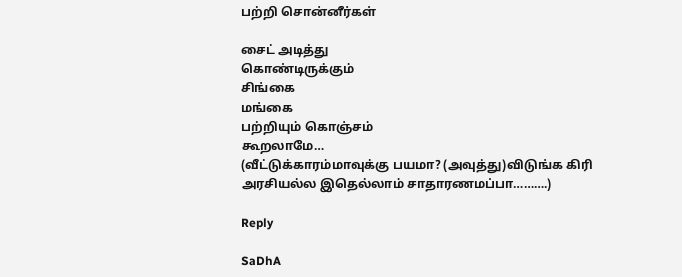பற்றி சொன்னீர்கள்

சைட் அடித்து
கொண்டிருக்கும்
சிங்கை
மங்கை
பற்றியும் கொஞ்சம்
கூறலாமே…
(வீட்டுக்காரம்மாவுக்கு பயமா? (அவுத்து)விடுங்க கிரி அரசியல்ல இதெல்லாம் சாதாரணமப்பா……….)

Reply

SaDhA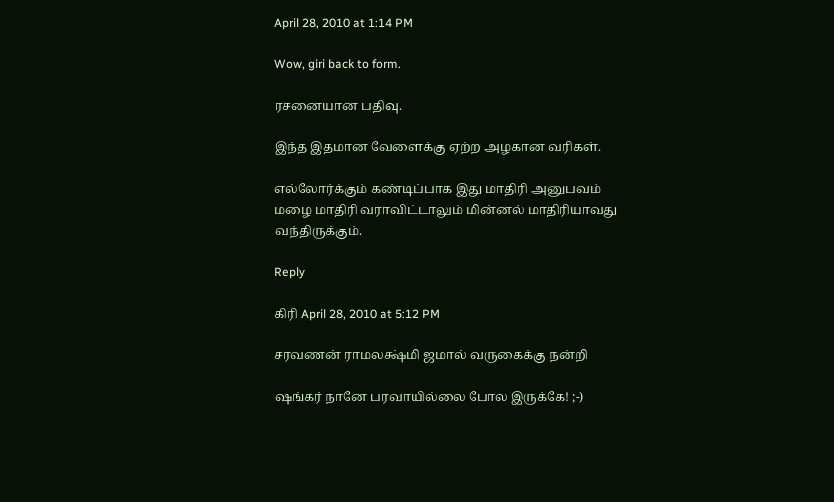April 28, 2010 at 1:14 PM

Wow, giri back to form.

ரசனையான பதிவு.

இந்த இதமான வேளைக்கு ஏற்ற அழகான வரிகள்.

எல்லோர்க்கும் கண்டிப்பாக இது மாதிரி அனுபவம் மழை மாதிரி வராவிட்டாலும் மின்னல் மாதிரியாவது வந்திருக்கும்.

Reply

கிரி April 28, 2010 at 5:12 PM

சரவணன் ராமலக்ஷ்மி ஜமால் வருகைக்கு நன்றி

ஷங்கர் நானே பரவாயில்லை போல இருக்கே! ;-)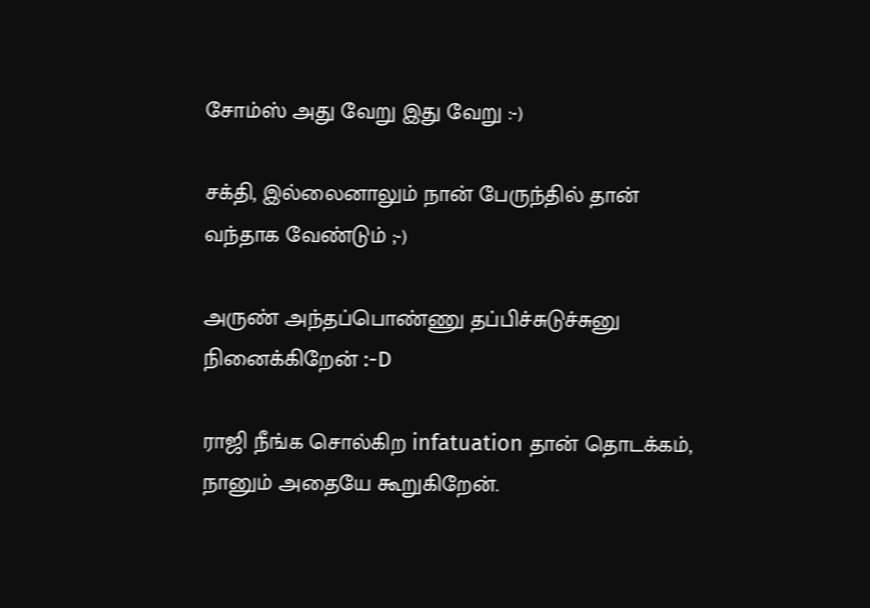சோம்ஸ் அது வேறு இது வேறு :-)

சக்தி, இல்லைனாலும் நான் பேருந்தில் தான் வந்தாக வேண்டும் ;-)

அருண் அந்தப்பொண்ணு தப்பிச்சுடுச்சுனு நினைக்கிறேன் :-D

ராஜி நீங்க சொல்கிற infatuation தான் தொடக்கம், நானும் அதையே கூறுகிறேன்.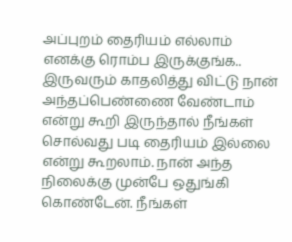அப்புறம் தைரியம் எல்லாம் எனக்கு ரொம்ப இருக்குங்க.. இருவரும் காதலித்து விட்டு நான் அந்தப்பெண்ணை வேண்டாம் என்று கூறி இருந்தால் நீங்கள் சொல்வது படி தைரியம் இல்லை என்று கூறலாம். நான் அந்த நிலைக்கு முன்பே ஒதுங்கி கொண்டேன். நீங்கள்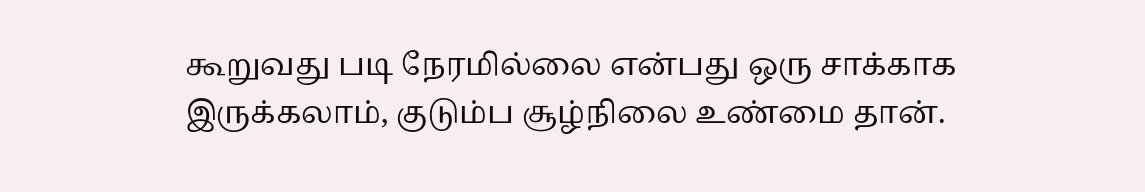கூறுவது படி நேரமில்லை என்பது ஒரு சாக்காக இருக்கலாம், குடும்ப சூழ்நிலை உண்மை தான்.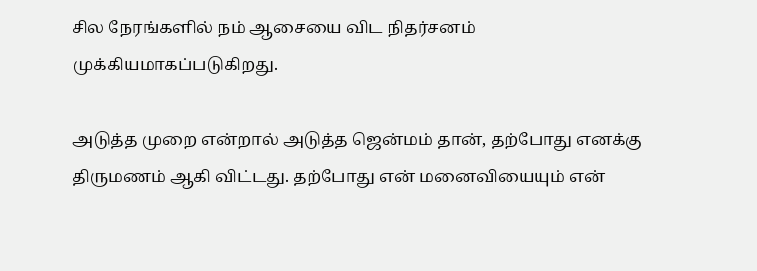சில நேரங்களில் நம் ஆசையை விட நிதர்சனம் முக்கியமாகப்படுகிறது.

அடுத்த முறை என்றால் அடுத்த ஜென்மம் தான், தற்போது எனக்கு திருமணம் ஆகி விட்டது. தற்போது என் மனைவியையும் என்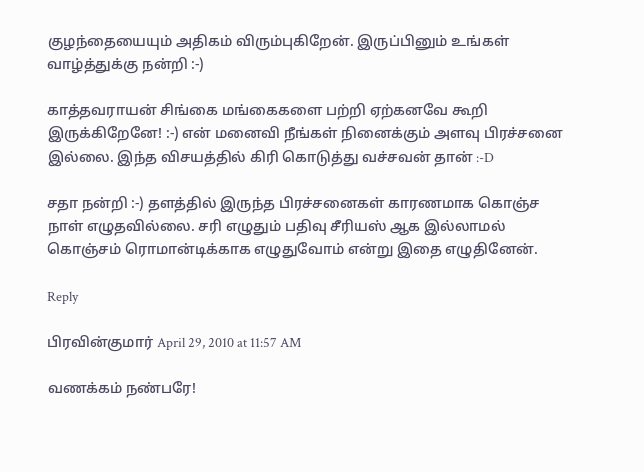குழந்தையையும் அதிகம் விரும்புகிறேன். இருப்பினும் உங்கள் வாழ்த்துக்கு நன்றி :-)

காத்தவராயன் சிங்கை மங்கைகளை பற்றி ஏற்கனவே கூறி இருக்கிறேனே! :-) என் மனைவி நீங்கள் நினைக்கும் அளவு பிரச்சனை இல்லை. இந்த விசயத்தில் கிரி கொடுத்து வச்சவன் தான் :-D

சதா நன்றி :-) தளத்தில் இருந்த பிரச்சனைகள் காரணமாக கொஞ்ச நாள் எழுதவில்லை. சரி எழுதும் பதிவு சீரியஸ் ஆக இல்லாமல் கொஞ்சம் ரொமான்டிக்காக எழுதுவோம் என்று இதை எழுதினேன்.

Reply

பிரவின்குமார் April 29, 2010 at 11:57 AM

வணக்கம் நண்பரே!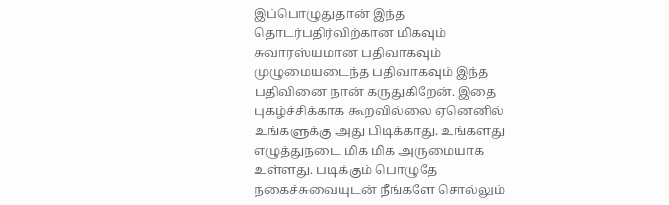இப்பொழுதுதான் இந்த தொடர்பதிர்விற்கான மிகவும் சுவாரஸ்யமான பதிவாகவும் முழுமையடைந்த பதிவாகவும் இந்த பதிவினை நான் கருதுகிறேன். இதை புகழ்ச்சிக்காக கூறவில்லை ஏனெனில் உங்களுக்கு அது பிடிக்காது. உங்களது எழுத்துநடை மிக மிக அருமையாக உள்ளது. படிக்கும் பொழுதே நகைச்சுவையுடன் நீங்களே சொல்லும்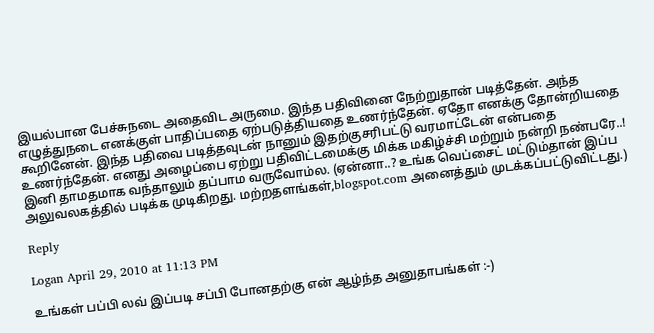இயல்பான பேச்சுநடை அதைவிட அருமை. இந்த பதிவினை நேற்றுதான் படித்தேன். அந்த எழுத்துநடை எனக்குள் பாதிப்பதை ஏற்படுத்தியதை உணர்ந்தேன். ஏதோ எனக்கு தோன்றியதை கூறினேன். இந்த பதிவை படித்தவுடன் நானும் இதற்குசரிபட்டு வரமாட்டேன் என்பதை உணர்ந்தேன். எனது அழைப்பை ஏற்று பதிவிட்டமைக்கு மிக்க மகிழ்ச்சி மற்றும் நன்றி நண்பரே..! இனி தாமதமாக வந்தாலும் தப்பாம வருவோம்ல. (ஏன்னா..? உங்க வெப்சைட் மட்டும்தான் இப்ப அலுவலகத்தில் படிக்க முடிகிறது. மற்றதளங்கள்,blogspot.com அனைத்தும் முடக்கப்பட்டுவிட்டது.)

Reply

Logan April 29, 2010 at 11:13 PM

உங்கள் பப்பி லவ் இப்படி சப்பி போனதற்கு என் ஆழ்ந்த அனுதாபங்கள் :-)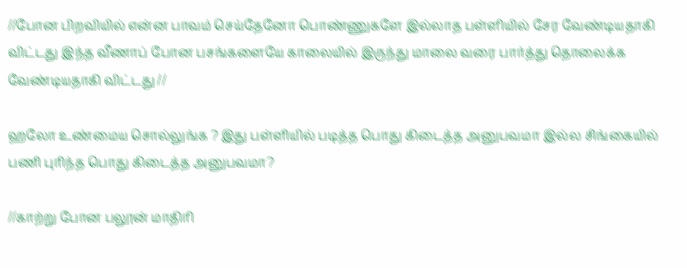//போன பிறவியில் என்ன பாவம் செய்தேனோ பொண்ணுகளே இல்லாத பள்ளியில் சேர வேண்டியதாகி விட்டது இந்த வீணாப் போன பசங்களையே காலையில் இருந்து மாலை வரை பார்த்து தொலைக்க வேண்டியதாகி விட்டது //

ஹலோ உண்மைய சொல்லுங்க ? இது பள்ளியில் படித்த பொது கிடைத்த அனுபவமா இல்ல சிங்கையில் பணி புரிந்த பொது கிடைத்த அனுபவமா?

//காற்று போன பலூன் மாதிரி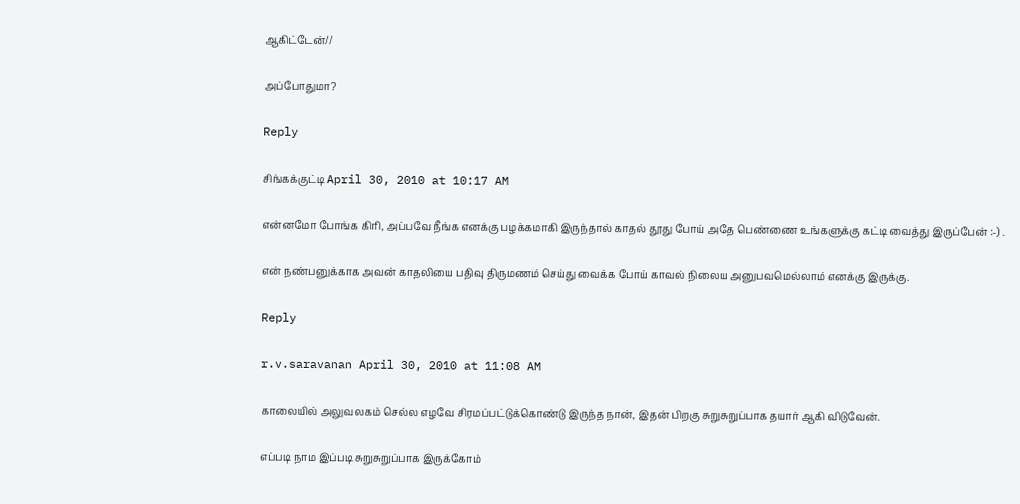ஆகிட்டேன்//

அப்போதுமா?

Reply

சிங்கக்குட்டி April 30, 2010 at 10:17 AM

என்னமோ போங்க கிரி, அப்பவே நீங்க எனக்கு பழக்கமாகி இருந்தால் காதல் தூது போய் அதே பெண்ணை உங்களுக்கு கட்டி வைத்து இருப்பேன் :-) .

என் நண்பனுக்காக அவன் காதலியை பதிவு திருமணம் செய்து வைக்க போய் காவல் நிலைய அனுபவமெல்லாம் எனக்கு இருக்கு.

Reply

r.v.saravanan April 30, 2010 at 11:08 AM

காலையில் அலுவலகம் செல்ல எழவே சிரமப்பட்டுக்கொண்டு இருந்த நான், இதன் பிறகு சுறுசுறுப்பாக தயார் ஆகி விடுவேன்.

எப்படி நாம இப்படி சுறுசுறுப்பாக இருக்கோம்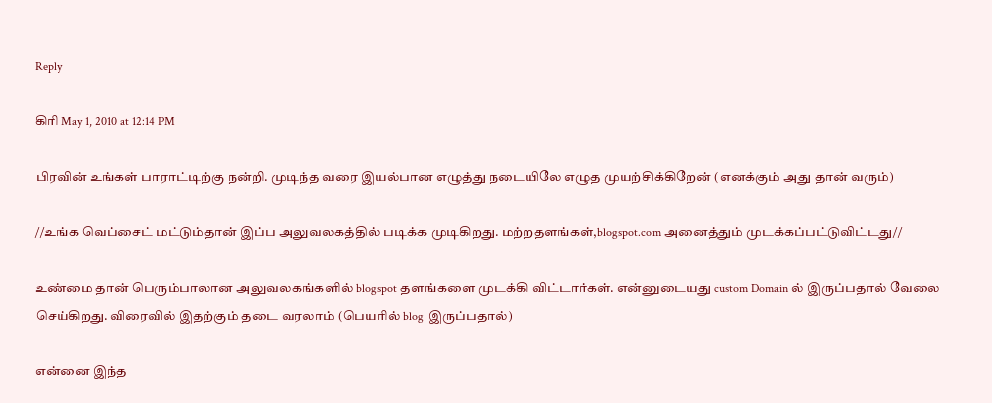Reply

கிரி May 1, 2010 at 12:14 PM

பிரவின் உங்கள் பாராட்டிற்கு நன்றி. முடிந்த வரை இயல்பான எழுத்து நடையிலே எழுத முயற்சிக்கிறேன் (எனக்கும் அது தான் வரும்)

//உங்க வெப்சைட் மட்டும்தான் இப்ப அலுவலகத்தில் படிக்க முடிகிறது. மற்றதளங்கள்,blogspot.com அனைத்தும் முடக்கப்பட்டுவிட்டது//

உண்மை தான் பெரும்பாலான அலுவலகங்களில் blogspot தளங்களை முடக்கி விட்டார்கள். என்னுடையது custom Domain ல் இருப்பதால் வேலை செய்கிறது. விரைவில் இதற்கும் தடை வரலாம் (பெயரில் blog இருப்பதால்)

என்னை இந்த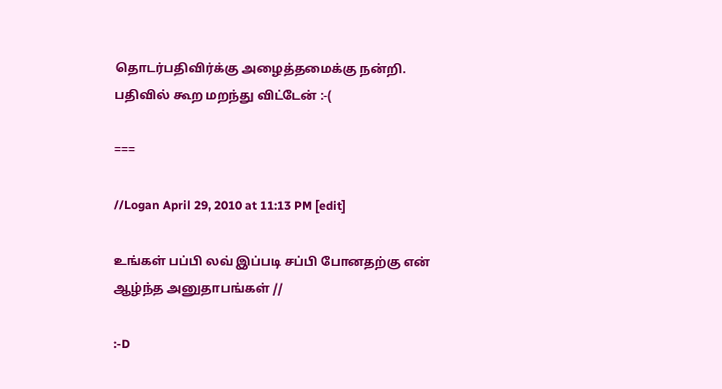தொடர்பதிவிர்க்கு அழைத்தமைக்கு நன்றி. பதிவில் கூற மறந்து விட்டேன் :-(

===

//Logan April 29, 2010 at 11:13 PM [edit]

உங்கள் பப்பி லவ் இப்படி சப்பி போனதற்கு என் ஆழ்ந்த அனுதாபங்கள் //

:-D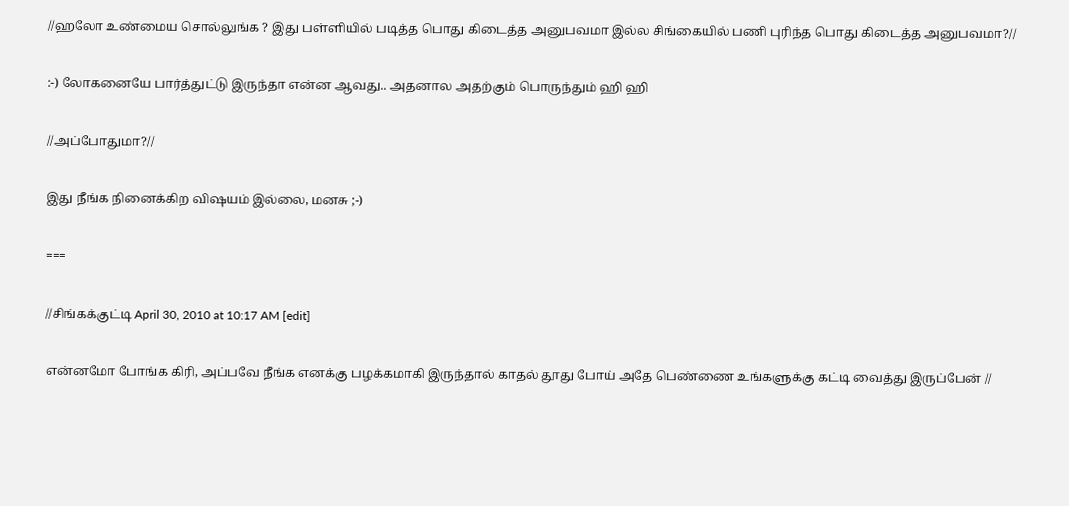//ஹலோ உண்மைய சொல்லுங்க ? இது பள்ளியில் படித்த பொது கிடைத்த அனுபவமா இல்ல சிங்கையில் பணி புரிந்த பொது கிடைத்த அனுபவமா?//

:-) லோகனையே பார்த்துட்டு இருந்தா என்ன ஆவது.. அதனால அதற்கும் பொருந்தும் ஹி ஹி

//அப்போதுமா?//

இது நீங்க நினைக்கிற விஷயம் இல்லை, மனசு ;-)

===

//சிங்கக்குட்டி April 30, 2010 at 10:17 AM [edit]

என்னமோ போங்க கிரி, அப்பவே நீங்க எனக்கு பழக்கமாகி இருந்தால் காதல் தூது போய் அதே பெண்ணை உங்களுக்கு கட்டி வைத்து இருப்பேன் //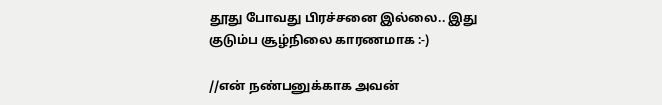தூது போவது பிரச்சனை இல்லை.. இது குடும்ப சூழ்நிலை காரணமாக :-)

//என் நண்பனுக்காக அவன்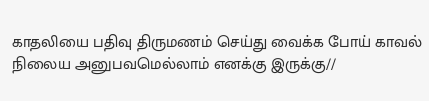காதலியை பதிவு திருமணம் செய்து வைக்க போய் காவல் நிலைய அனுபவமெல்லாம் எனக்கு இருக்கு//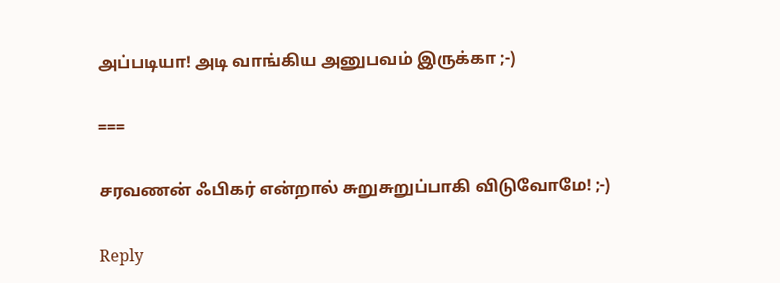அப்படியா! அடி வாங்கிய அனுபவம் இருக்கா ;-)

===

சரவணன் ஃபிகர் என்றால் சுறுசுறுப்பாகி விடுவோமே! ;-)

Reply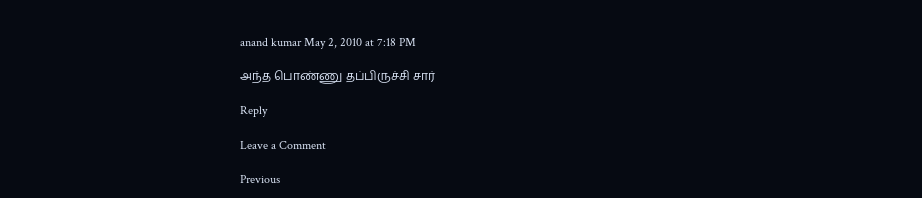anand kumar May 2, 2010 at 7:18 PM

அந்த பொண்ணு தப்பிருச்சி சார்

Reply

Leave a Comment

Previous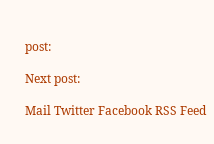post:

Next post:

Mail Twitter Facebook RSS Feed